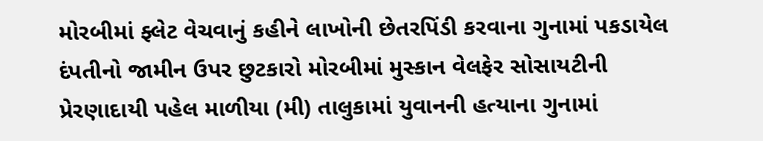મોરબીમાં ફ્લેટ વેચવાનું કહીને લાખોની છેતરપિંડી કરવાના ગુનામાં પકડાયેલ દંપતીનો જામીન ઉપર છુટકારો મોરબીમાં મુસ્કાન વેલફેર સોસાયટીની પ્રેરણાદાયી પહેલ માળીયા (મી) તાલુકામાં યુવાનની હત્યાના ગુનામાં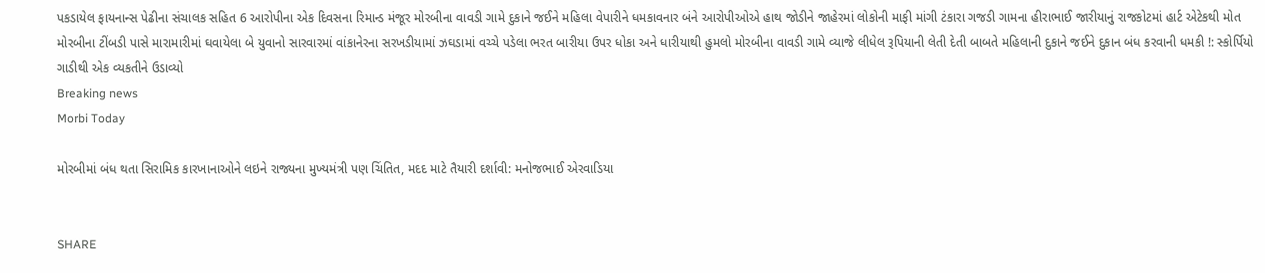પકડાયેલ ફાયનાન્સ પેઢીના સંચાલક સહિત 6 આરોપીના એક દિવસના રિમાન્ડ મંજૂર મોરબીના વાવડી ગામે દુકાને જઈને મહિલા વેપારીને ધમકાવનાર બંને આરોપીઓએ હાથ જોડીને જાહેરમાં લોકોની માફી માંગી ટંકારા ગજડી ગામના હીરાભાઈ જારીયાનું રાજકોટમાં હાર્ટ એટેકથી મોત મોરબીના ટીંબડી પાસે મારામારીમાં ઘવાયેલા બે યુવાનો સારવારમાં વાંકાનેરના સરખડીયામાં ઝઘડામાં વચ્ચે પડેલા ભરત બારીયા ઉપર ધોકા અને ધારીયાથી હુમલો મોરબીના વાવડી ગામે વ્યાજે લીધેલ રૂપિયાની લેતી દેતી બાબતે મહિલાની દુકાને જઈને દુકાન બંધ કરવાની ધમકી !: સ્કોર્પિયો ગાડીથી એક વ્યકતીને ઉડાવ્યો
Breaking news
Morbi Today

મોરબીમાં બંધ થતા સિરામિક કારખાનાઓને લઇને રાજ્યના મુખ્યમંત્રી પણ ચિંતિત, મદદ માટે તૈયારી દર્શાવી: મનોજભાઈ એરવાડિયા


SHARE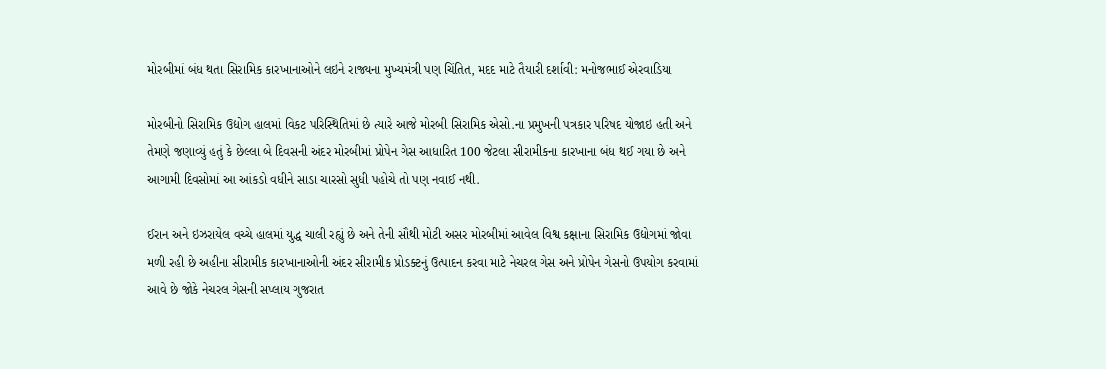મોરબીમાં બંધ થતા સિરામિક કારખાનાઓને લઇને રાજ્યના મુખ્યમંત્રી પણ ચિંતિત, મદદ માટે તૈયારી દર્શાવી: મનોજભાઈ એરવાડિયા

મોરબીનો સિરામિક ઉદ્યોગ હાલમાં વિકટ પરિસ્થિતિમાં છે ત્યારે આજે મોરબી સિરામિક એસો.ના પ્રમુખની પત્રકાર પરિષદ યોજાઇ હતી અને તેમણે જણાવ્યું હતું કે છેલ્લા બે દિવસની અંદર મોરબીમાં પ્રોપેન ગેસ આધારિત 100 જેટલા સીરામીકના કારખાના બંધ થઈ ગયા છે અને આગામી દિવસોમાં આ આંકડો વધીને સાડા ચારસો સુધી પહોચે તો પણ નવાઈ નથી.

ઈરાન અને ઇઝરાયેલ વચ્ચે હાલમાં યુદ્ધ ચાલી રહ્યું છે અને તેની સૌથી મોટી અસર મોરબીમાં આવેલ વિશ્વ કક્ષાના સિરામિક ઉદ્યોગમાં જોવા મળી રહી છે અહીના સીરામીક કારખાનાઓની અંદર સીરામીક પ્રોડક્ટનું ઉત્પાદન કરવા માટે નેચરલ ગેસ અને પ્રોપેન ગેસનો ઉપયોગ કરવામાં આવે છે જોકે નેચરલ ગેસની સપ્લાય ગુજરાત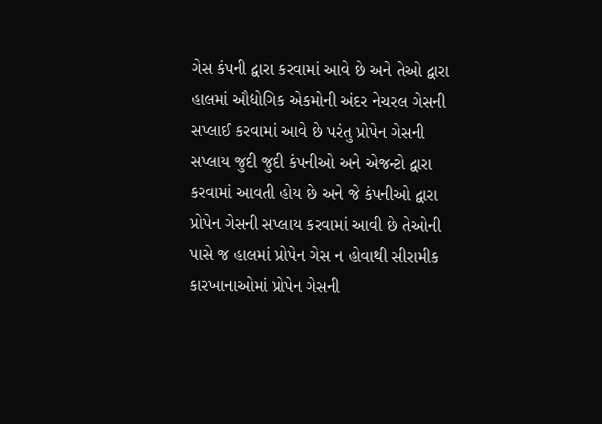ગેસ કંપની દ્વારા કરવામાં આવે છે અને તેઓ દ્વારા હાલમાં ઔદ્યોગિક એકમોની અંદર નેચરલ ગેસની સપ્લાઈ કરવામાં આવે છે પરંતુ પ્રોપેન ગેસની સપ્લાય જુદી જુદી કંપનીઓ અને એજન્ટો દ્વારા કરવામાં આવતી હોય છે અને જે કંપનીઓ દ્વારા પ્રોપેન ગેસની સપ્લાય કરવામાં આવી છે તેઓની પાસે જ હાલમાં પ્રોપેન ગેસ ન હોવાથી સીરામીક કારખાનાઓમાં પ્રોપેન ગેસની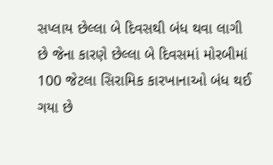સપ્લાય છેલ્લા બે દિવસથી બંધ થવા લાગી છે જેના કારણે છેલ્લા બે દિવસમાં મોરબીમાં 100 જેટલા સિરામિક કારખાનાઓ બંધ થઈ ગયા છે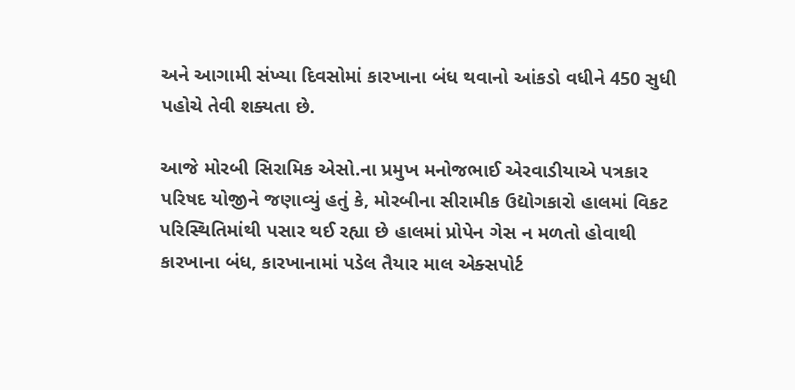અને આગામી સંખ્યા દિવસોમાં કારખાના બંધ થવાનો આંકડો વધીને 450 સુધી પહોચે તેવી શક્યતા છે.

આજે મોરબી સિરામિક એસો.ના પ્રમુખ મનોજભાઈ એરવાડીયાએ પત્રકાર પરિષદ યોજીને જણાવ્યું હતું કે, મોરબીના સીરામીક ઉદ્યોગકારો હાલમાં વિકટ પરિસ્થિતિમાંથી પસાર થઈ રહ્યા છે હાલમાં પ્રોપેન ગેસ ન મળતો હોવાથી કારખાના બંધ, કારખાનામાં પડેલ તૈયાર માલ એક્સપોર્ટ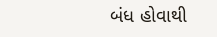બંધ હોવાથી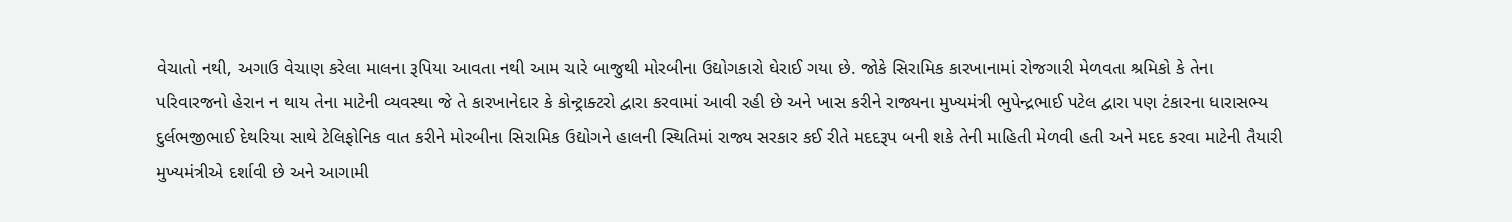વેચાતો નથી, અગાઉ વેચાણ કરેલા માલના રૂપિયા આવતા નથી આમ ચારે બાજુથી મોરબીના ઉદ્યોગકારો ઘેરાઈ ગયા છે. જોકે સિરામિક કારખાનામાં રોજગારી મેળવતા શ્રમિકો કે તેના પરિવારજનો હેરાન ન થાય તેના માટેની વ્યવસ્થા જે તે કારખાનેદાર કે કોન્ટ્રાક્ટરો દ્વારા કરવામાં આવી રહી છે અને ખાસ કરીને રાજ્યના મુખ્યમંત્રી ભુપેન્દ્રભાઈ પટેલ દ્વારા પણ ટંકારના ધારાસભ્ય દુર્લભજીભાઈ દેથરિયા સાથે ટેલિફોનિક વાત કરીને મોરબીના સિરામિક ઉદ્યોગને હાલની સ્થિતિમાં રાજ્ય સરકાર કઈ રીતે મદદરૂપ બની શકે તેની માહિતી મેળવી હતી અને મદદ કરવા માટેની તૈયારી મુખ્યમંત્રીએ દર્શાવી છે અને આગામી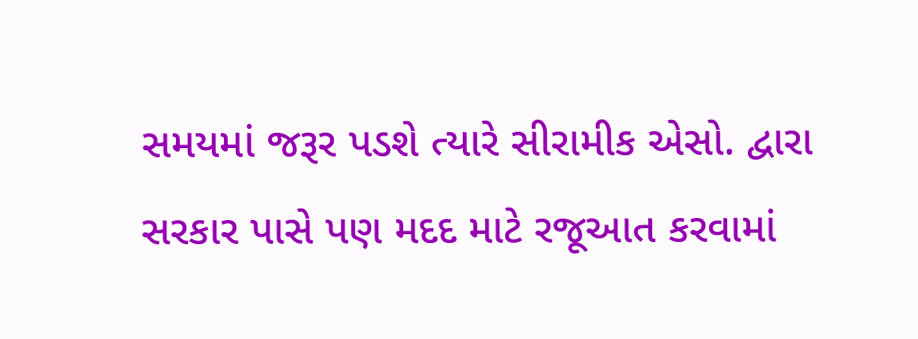સમયમાં જરૂર પડશે ત્યારે સીરામીક એસો. દ્વારા સરકાર પાસે પણ મદદ માટે રજૂઆત કરવામાં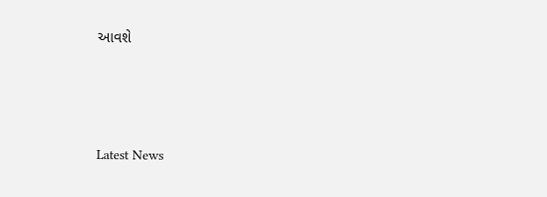આવશે






Latest News